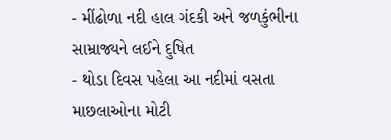- મીંઢોળા નદી હાલ ગંદકી અને જળકુંભીના સામ્રાજ્યને લઈને દુષિત
- થોડા દિવસ પહેલા આ નદીમાં વસતા માછલાઓના મોટી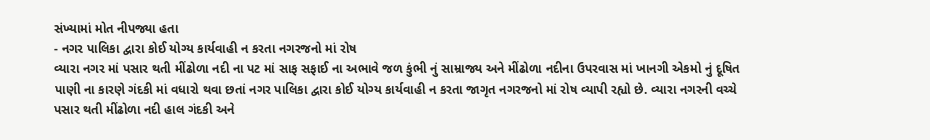સંખ્યામાં મોત નીપજ્યા હતા
- નગર પાલિકા દ્વારા કોઈ યોગ્ય કાર્યવાહી ન કરતા નગરજનો માં રોષ
વ્યારા નગર માં પસાર થતી મીંઢોળા નદી ના પટ માં સાફ સફાઈ ના અભાવે જળ કુંભી નું સામ્રાજ્ય અને મીંઢોળા નદીના ઉપરવાસ માં ખાનગી એકમો નું દૂષિત પાણી ના કારણે ગંદકી માં વધારો થવા છતાં નગર પાલિકા દ્વારા કોઈ યોગ્ય કાર્યવાહી ન કરતા જાગૃત નગરજનો માં રોષ વ્યાપી રહ્યો છે. વ્યારા નગરની વચ્ચે પસાર થતી મીંઢોળા નદી હાલ ગંદકી અને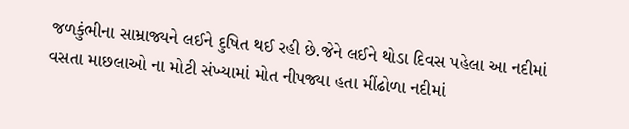જળકુંભીના સામ્રાજ્યને લઈને દુષિત થઈ રહી છે.જેને લઈને થોડા દિવસ પહેલા આ નદીમાં વસતા માછલાઓ ના મોટી સંખ્યામાં મોત નીપજ્યા હતા મીંઢોળા નદીમાં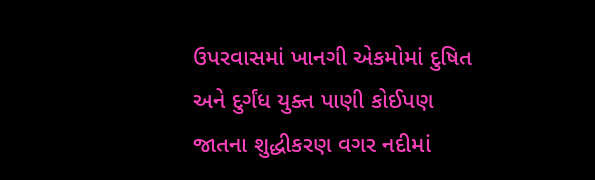ઉપરવાસમાં ખાનગી એકમોમાં દુષિત અને દુર્ગંધ યુક્ત પાણી કોઈપણ જાતના શુદ્ધીકરણ વગર નદીમાં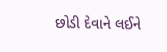છોડી દેવાને લઈને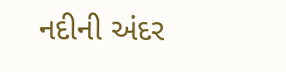નદીની અંદર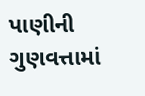પાણીની ગુણવત્તામાં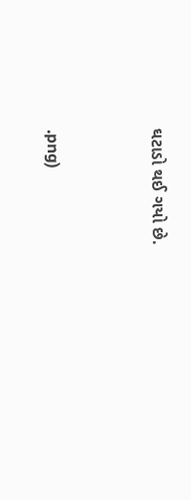ઘટાડો થઈ ગયો છે.


.png)